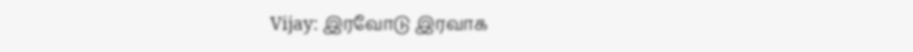Vijay: இரவோடு இரவாக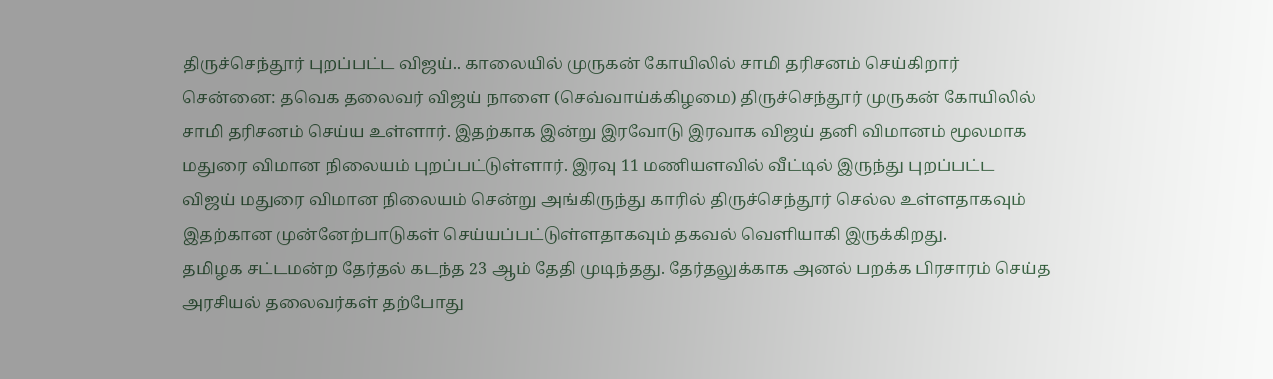திருச்செந்தூர் புறப்பட்ட விஜய்.. காலையில் முருகன் கோயிலில் சாமி தரிசனம் செய்கிறார்
சென்னை: தவெக தலைவர் விஜய் நாளை (செவ்வாய்க்கிழமை) திருச்செந்தூர் முருகன் கோயிலில் சாமி தரிசனம் செய்ய உள்ளார். இதற்காக இன்று இரவோடு இரவாக விஜய் தனி விமானம் மூலமாக மதுரை விமான நிலையம் புறப்பட்டுள்ளார். இரவு 11 மணியளவில் வீட்டில் இருந்து புறப்பட்ட விஜய் மதுரை விமான நிலையம் சென்று அங்கிருந்து காரில் திருச்செந்தூர் செல்ல உள்ளதாகவும் இதற்கான முன்னேற்பாடுகள் செய்யப்பட்டுள்ளதாகவும் தகவல் வெளியாகி இருக்கிறது.
தமிழக சட்டமன்ற தேர்தல் கடந்த 23 ஆம் தேதி முடிந்தது. தேர்தலுக்காக அனல் பறக்க பிரசாரம் செய்த அரசியல் தலைவர்கள் தற்போது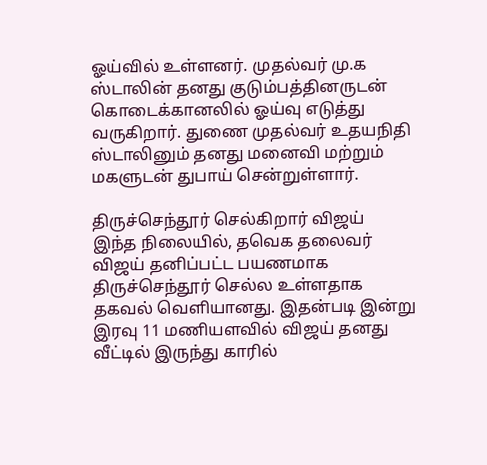ஓய்வில் உள்ளனர். முதல்வர் மு.க ஸ்டாலின் தனது குடும்பத்தினருடன் கொடைக்கானலில் ஓய்வு எடுத்து வருகிறார். துணை முதல்வர் உதயநிதி ஸ்டாலினும் தனது மனைவி மற்றும் மகளுடன் துபாய் சென்றுள்ளார்.

திருச்செந்தூர் செல்கிறார் விஜய்
இந்த நிலையில், தவெக தலைவர் விஜய் தனிப்பட்ட பயணமாக திருச்செந்தூர் செல்ல உள்ளதாக தகவல் வெளியானது. இதன்படி இன்று இரவு 11 மணியளவில் விஜய் தனது வீட்டில் இருந்து காரில்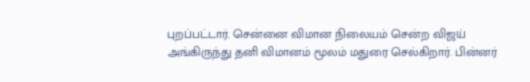புறப்பட்டார். சென்னை விமான நிலையம் சென்ற விஜய் அங்கிருந்து தனி விமானம் மூலம் மதுரை செல்கிறார். பின்னர்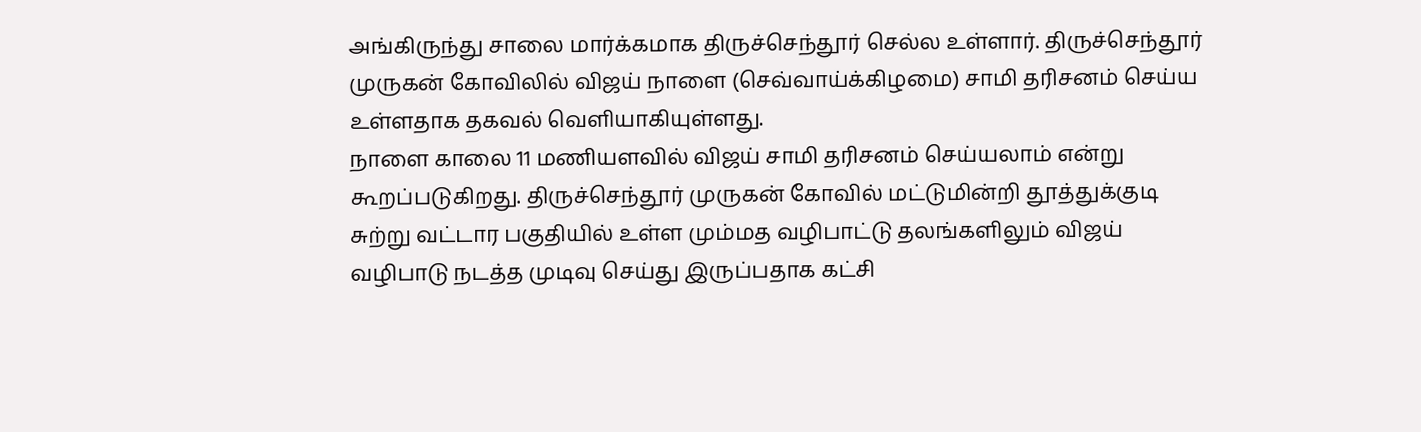அங்கிருந்து சாலை மார்க்கமாக திருச்செந்தூர் செல்ல உள்ளார். திருச்செந்தூர் முருகன் கோவிலில் விஜய் நாளை (செவ்வாய்க்கிழமை) சாமி தரிசனம் செய்ய உள்ளதாக தகவல் வெளியாகியுள்ளது.
நாளை காலை 11 மணியளவில் விஜய் சாமி தரிசனம் செய்யலாம் என்று கூறப்படுகிறது. திருச்செந்தூர் முருகன் கோவில் மட்டுமின்றி தூத்துக்குடி சுற்று வட்டார பகுதியில் உள்ள மும்மத வழிபாட்டு தலங்களிலும் விஜய் வழிபாடு நடத்த முடிவு செய்து இருப்பதாக கட்சி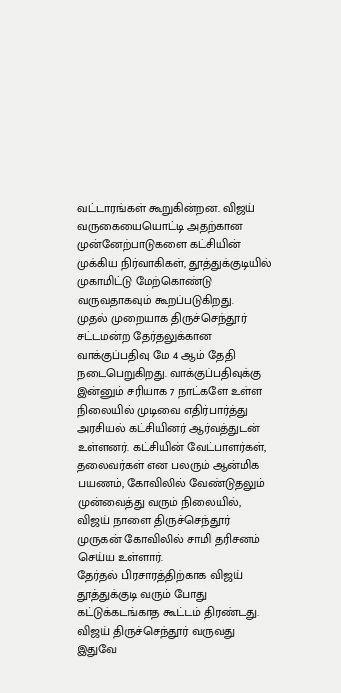வட்டாரங்கள் கூறுகின்றன. விஜய் வருகையையொட்டி அதற்கான முன்னேற்பாடுகளை கட்சியின் முக்கிய நிர்வாகிகள், தூத்துக்குடியில் முகாமிட்டு மேற்கொண்டு வருவதாகவும் கூறப்படுகிறது.
முதல் முறையாக திருச்செந்தூர்
சட்டமன்ற தேர்தலுக்கான வாக்குப்பதிவு மே 4 ஆம் தேதி நடைபெறுகிறது. வாக்குப்பதிவுக்கு இன்னும் சரியாக 7 நாட்களே உள்ள நிலையில் முடிவை எதிர்பார்த்து அரசியல் கட்சியினர் ஆர்வத்துடன் உள்ளனர். கட்சியின் வேட்பாளர்கள், தலைவர்கள் என பலரும் ஆன்மிக பயணம், கோவிலில் வேண்டுதலும் முன்வைத்து வரும் நிலையில், விஜய் நாளை திருச்செந்தூர் முருகன் கோவிலில் சாமி தரிசனம் செய்ய உள்ளார்.
தேர்தல் பிரசாரத்திற்காக விஜய் தூத்துக்குடி வரும் போது கட்டுக்கடங்காத கூட்டம் திரண்டது. விஜய் திருச்செந்தூர் வருவது இதுவே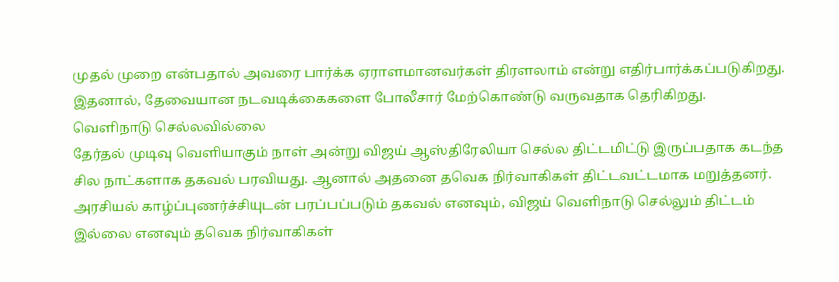முதல் முறை என்பதால் அவரை பார்க்க ஏராளமானவர்கள் திரளலாம் என்று எதிர்பார்க்கப்படுகிறது. இதனால், தேவையான நடவடிக்கைகளை போலீசார் மேற்கொண்டு வருவதாக தெரிகிறது.
வெளிநாடு செல்லவில்லை
தேர்தல் முடிவு வெளியாகும் நாள் அன்று விஜய் ஆஸ்திரேலியா செல்ல திட்டமிட்டு இருப்பதாக கடந்த சில நாட்களாக தகவல் பரவியது. ஆனால் அதனை தவெக நிர்வாகிகள் திட்டவட்டமாக மறுத்தனர். அரசியல் காழ்ப்புணர்ச்சியுடன் பரப்பப்படும் தகவல் எனவும், விஜய் வெளிநாடு செல்லும் திட்டம் இல்லை எனவும் தவெக நிர்வாகிகள்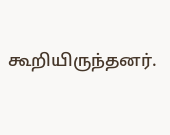கூறியிருந்தனர்.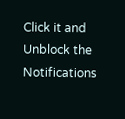Click it and Unblock the Notifications